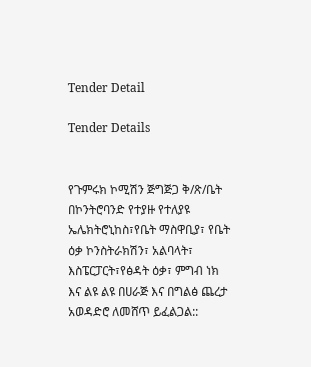Tender Detail

Tender Details


የጉምሩክ ኮሚሽን ጅግጅጋ ቅ/ጽ/ቤት በኮንትሮባንድ የተያዙ የተለያዩ ኤሌክትሮኒከስ፣የቤት ማስዋቢያ፣ የቤት ዕቃ ኮንስትራክሽን፣ አልባላት፣ እስፔርፓርት፣የፅዳት ዕቃ፣ ምግብ ነክ እና ልዩ ልዩ በሀራጅ እና በግልፅ ጨረታ አወዳድሮ ለመሸጥ ይፈልጋል::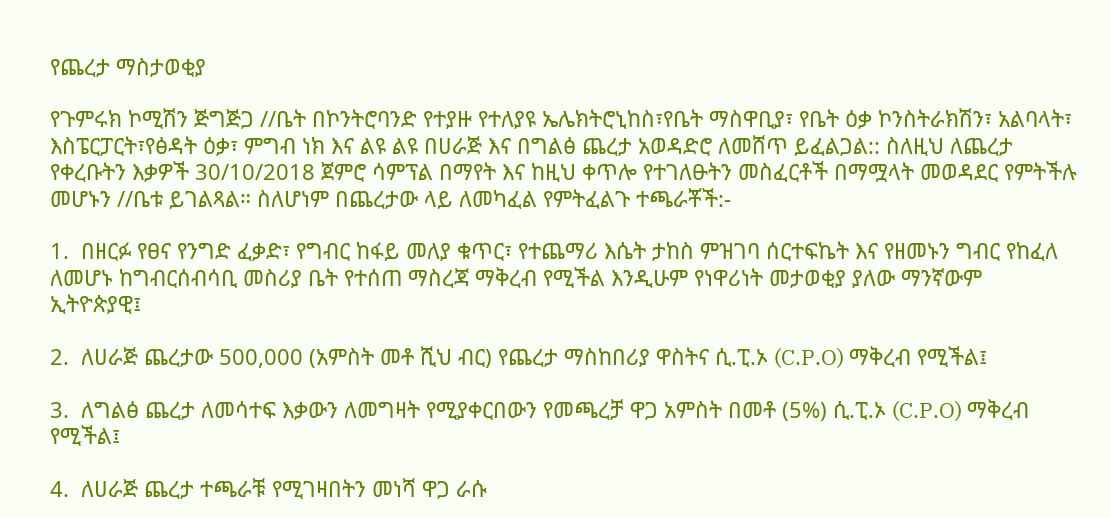የጨረታ ማስታወቂያ

የጉምሩክ ኮሚሽን ጅግጅጋ //ቤት በኮንትሮባንድ የተያዙ የተለያዩ ኤሌክትሮኒከስ፣የቤት ማስዋቢያ፣ የቤት ዕቃ ኮንስትራክሽን፣ አልባላት፣ እስፔርፓርት፣የፅዳት ዕቃ፣ ምግብ ነክ እና ልዩ ልዩ በሀራጅ እና በግልፅ ጨረታ አወዳድሮ ለመሸጥ ይፈልጋል:: ስለዚህ ለጨረታ የቀረቡትን እቃዎች 30/10/2018 ጀምሮ ሳምፕል በማየት እና ከዚህ ቀጥሎ የተገለፁትን መስፈርቶች በማሟላት መወዳደር የምትችሉ መሆኑን //ቤቱ ይገልጻል። ስለሆነም በጨረታው ላይ ለመካፈል የምትፈልጉ ተጫራቾች:-

1.  በዘርፉ የፀና የንግድ ፈቃድ፣ የግብር ከፋይ መለያ ቁጥር፣ የተጨማሪ እሴት ታከስ ምዝገባ ሰርተፍኬት እና የዘመኑን ግብር የከፈለ ለመሆኑ ከግብርሰብሳቢ መስሪያ ቤት የተሰጠ ማስረጃ ማቅረብ የሚችል እንዲሁም የነዋሪነት መታወቂያ ያለው ማንኛውም ኢትዮጵያዊ፤

2.  ለሀራጅ ጨረታው 500,000 (አምስት መቶ ሺህ ብር) የጨረታ ማስከበሪያ ዋስትና ሲ.ፒ.ኦ (C.P.O) ማቅረብ የሚችል፤

3.  ለግልፅ ጨረታ ለመሳተፍ እቃውን ለመግዛት የሚያቀርበውን የመጫረቻ ዋጋ አምስት በመቶ (5%) ሲ.ፒ.ኦ (C.P.O) ማቅረብ የሚችል፤

4.  ለሀራጅ ጨረታ ተጫራቹ የሚገዛበትን መነሻ ዋጋ ራሱ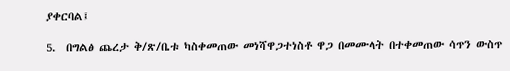ያቀርባል፤

5.  በግልፅ ጨረታ ቅ/ጽ/ቤቱ ካስቀመጠው መነሻዋጋተነስቶ ዋጋ በመሙላት በተቀመጠው ሳጥን ውስጥ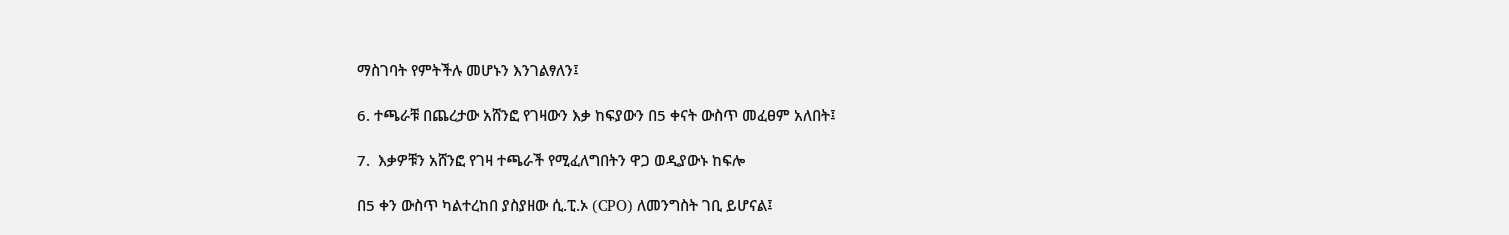ማስገባት የምትችሉ መሆኑን እንገልፃለን፤

6. ተጫራቹ በጨረታው አሸንፎ የገዛውን እቃ ከፍያውን በ5 ቀናት ውስጥ መፈፀም አለበት፤

7.  እቃዎቹን አሸንፎ የገዛ ተጫራች የሚፈለግበትን ዋጋ ወዲያውኑ ከፍሎ

በ5 ቀን ውስጥ ካልተረከበ ያስያዘው ሲ.ፒ.ኦ (CPO) ለመንግስት ገቢ ይሆናል፤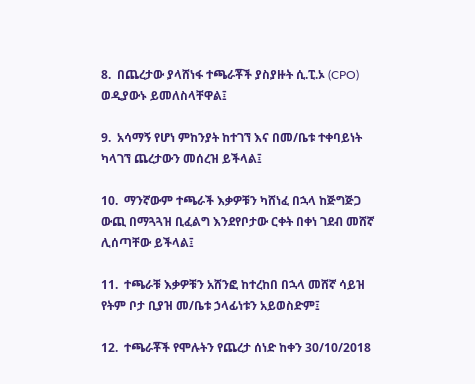8.  በጨረታው ያላሸነፋ ተጫራቾች ያስያዙት ሲ.ፒ.ኦ (CPO) ወዲያውኑ ይመለስላቸዋል፤

9.  አሳማኝ የሆነ ምከንያት ከተገኘ እና በመ/ቤቱ ተቀባይነት ካላገኘ ጨረታውን መሰረዝ ይችላል፤

10.  ማንኛውም ተጫራች እቃዎቹን ካሸነፈ በኋላ ከጅግጅጋ ውጪ በማጓጓዝ ቢፈልግ እንደየቦታው ርቀት በቀነ ገደብ መሸኛ ሊሰጣቸው ይችላል፤

11.  ተጫራቹ እቃዎቹን አሸንፎ ከተረከበ በኋላ መሸኛ ሳይዝ የትም ቦታ ቢያዝ መ/ቤቱ ኃላፊነቱን አይወስድም፤

12.  ተጫራቾች የሞሉትን የጨረታ ሰነድ ከቀን 30/10/2018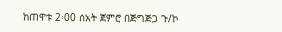ከጠዋቱ 2፡00 ሰአት ጀምሮ በጅግጅጋ ጉ/ኮ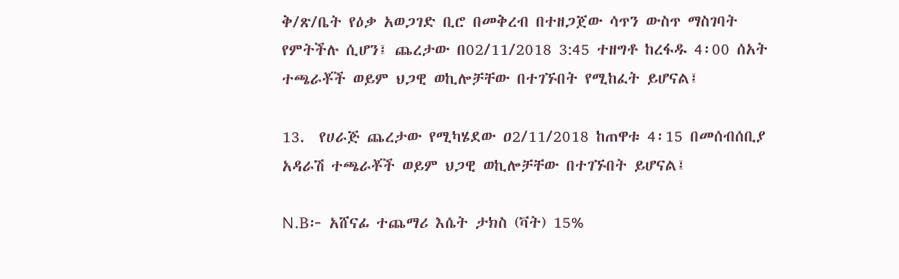ቅ/ጽ/ቤት የዕቃ አወጋገድ ቢሮ በመቅረብ በተዘጋጀው ሳጥን ውስጥ ማስገባት የምትችሉ ሲሆን፤ ጨረታው በ02/11/2018 3:45 ተዘግቶ ከረፋዱ 4፡00 ሰአት ተጫራቾች ወይም ህጋዊ ወኪሎቻቸው በተገኙበት የሚከፈት ይሆናል፤

13.  የሀራጅ ጨረታው የሚካሄደው ዐ2/11/2018 ከጠዋቱ 4፡15 በመሰብሰቢያ አዳራሽ ተጫራቾች ወይም ህጋዊ ወኪሎቻቸው በተገኙበት ይሆናል፤

N.B፦ አሸናፊ ተጨማሪ እሴት ታክስ (ቫት) 15%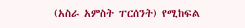(አስራ አምስት ፐርሰንት) የሚከፍል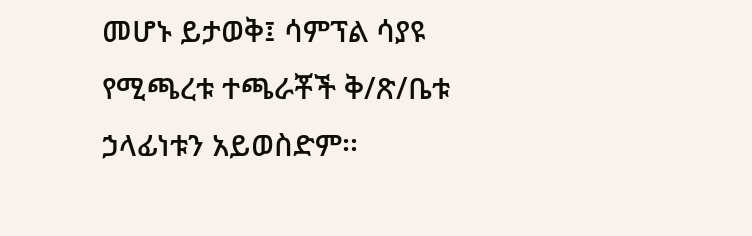መሆኑ ይታወቅ፤ ሳምፕል ሳያዩ የሚጫረቱ ተጫራቾች ቅ/ጽ/ቤቱ ኃላፊነቱን አይወስድም፡፡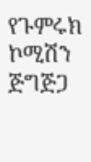የጉምሩክ ኮሚሽን ጅግጅጋ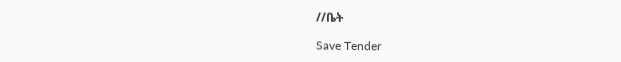//ቤት

Save Tender